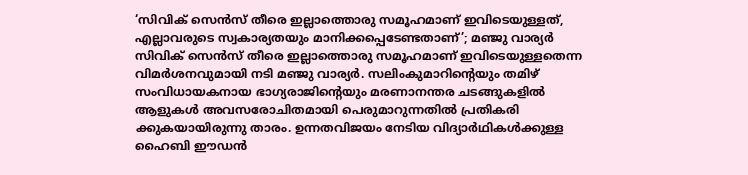‘സിവിക് സെൻസ് തീരെ ഇല്ലാത്തൊരു സമൂഹമാണ് ഇവിടെയുള്ളത്, എല്ലാവരുടെ സ്വകാര്യതയും മാനിക്കപ്പെടേണ്ടതാണ്’; മഞ്ജു വാര്യർ
സിവിക് സെൻസ് തീരെ ഇല്ലാത്തൊരു സമൂഹമാണ് ഇവിടെയുള്ളതെന്ന വിമർശനവുമായി നടി മഞ്ജു വാര്യർ. സലിംകുമാറിന്റെയും തമിഴ് സംവിധായകനായ ഭാഗ്യരാജിന്റെയും മരണാനന്തര ചടങ്ങുകളിൽ ആളുകൾ അവസരോചിതമായി പെരുമാറുന്നതിൽ പ്രതികരി ക്കുകയായിരുന്നു താരം. ഉന്നതവിജയം നേടിയ വിദ്യാർഥികൾക്കുള്ള ഹൈബി ഈഡൻ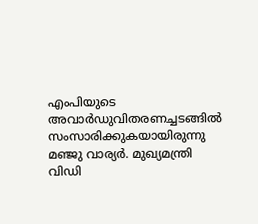എംപിയുടെ അവാർഡുവിതരണച്ചടങ്ങിൽ സംസാരിക്കുകയായിരുന്നു മഞ്ജു വാര്യർ. മുഖ്യമന്ത്രി വിഡി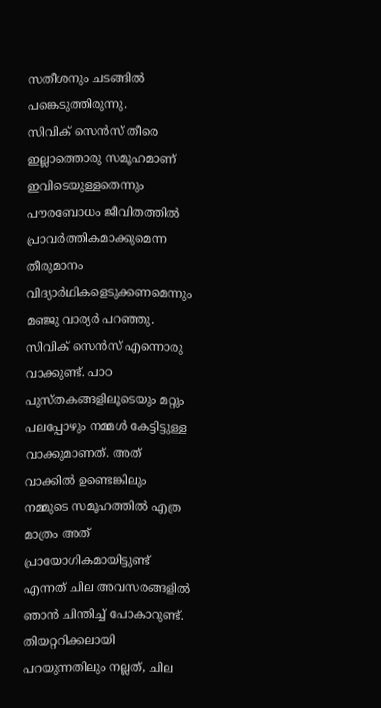സതീശനും ചടങ്ങിൽ പങ്കെടുത്തിരുന്നു.
സിവിക് സെൻസ് തീരെ ഇല്ലാത്തൊരു സമൂഹമാണ് ഇവിടെയുള്ളതെന്നും പൗരബോധം ജീവിതത്തിൽ പ്രാവർത്തികമാക്കുമെന്ന തീരുമാനം വിദ്യാർഥികളെടുക്കണമെന്നും മഞ്ജു വാര്യർ പറഞ്ഞു. സിവിക് സെൻസ് എന്നൊരു വാക്കുണ്ട്. പാഠ പുസ്തകങ്ങളിലൂടെയും മറ്റും പലപ്പോഴും നമ്മൾ കേട്ടിട്ടുള്ള വാക്കുമാണത്. അത് വാക്കിൽ ഉണ്ടെങ്കിലും നമ്മുടെ സമൂഹത്തിൽ എത്ര മാത്രം അത് പ്രായോഗികമായിട്ടുണ്ട് എന്നത് ചില അവസരങ്ങളിൽ ഞാൻ ചിന്തിച്ച് പോകാറുണ്ട്. തിയറ്ററിക്കലായി പറയുന്നതിലും നല്ലത്, ചില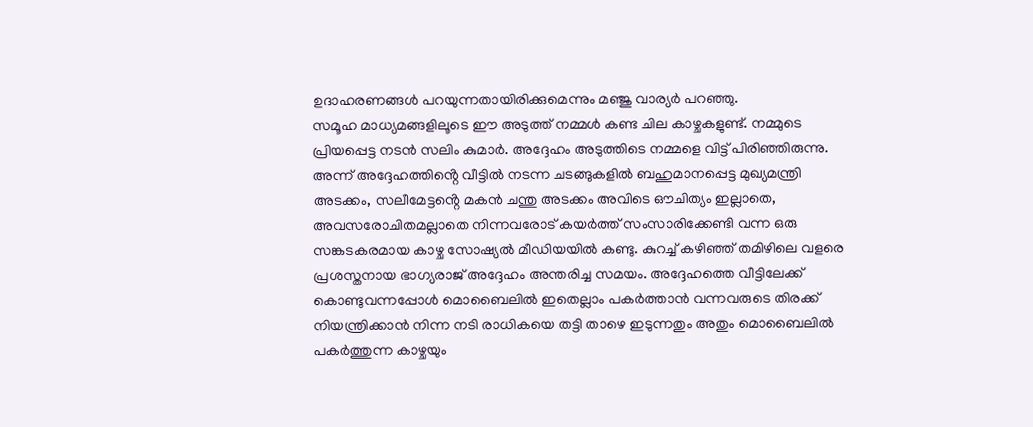ഉദാഹരണങ്ങൾ പറയുന്നതായിരിക്കുമെന്നും മഞ്ജു വാര്യർ പറഞ്ഞു.
സമൂഹ മാധ്യമങ്ങളിലൂടെ ഈ അടുത്ത് നമ്മൾ കണ്ട ചില കാഴ്ചകളുണ്ട്. നമ്മുടെ പ്രിയപ്പെട്ട നടൻ സലിം കുമാർ. അദ്ദേഹം അടുത്തിടെ നമ്മളെ വിട്ട് പിരിഞ്ഞിരുന്നു. അന്ന് അദ്ദേഹത്തിൻ്റെ വീട്ടിൽ നടന്ന ചടങ്ങുകളിൽ ബഹുമാനപ്പെട്ട മുഖ്യമന്ത്രി അടക്കം, സലീമേട്ടൻ്റെ മകൻ ചന്തു അടക്കം അവിടെ ഔചിത്യം ഇല്ലാതെ, അവസരോചിതമല്ലാതെ നിന്നവരോട് കയർത്ത് സംസാരിക്കേണ്ടി വന്ന ഒരു സങ്കടകരമായ കാഴ്ച സോഷ്യൽ മീഡിയയിൽ കണ്ടു. കുറച്ച് കഴിഞ്ഞ് തമിഴിലെ വളരെ പ്രശസ്തനായ ഭാഗ്യരാജ് അദ്ദേഹം അന്തരിച്ച സമയം. അദ്ദേഹത്തെ വീട്ടിലേക്ക് കൊണ്ടുവന്നപ്പോൾ മൊബൈലിൽ ഇതെല്ലാം പകർത്താൻ വന്നവരുടെ തിരക്ക് നിയന്ത്രിക്കാൻ നിന്ന നടി രാധികയെ തട്ടി താഴെ ഇടുന്നതും അതും മൊബൈലിൽ പകർത്തുന്ന കാഴ്ചയും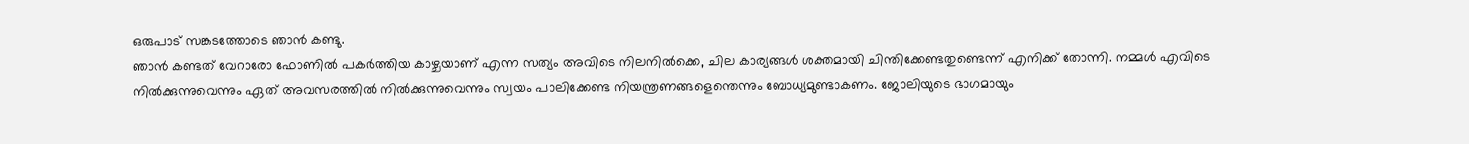ഒരുപാട് സങ്കടത്തോടെ ഞാൻ കണ്ടു.
ഞാൻ കണ്ടത് വേറാരോ ഫോണിൽ പകർത്തിയ കാഴ്ചയാണ് എന്ന സത്യം അവിടെ നിലനിൽക്കെ, ചില കാര്യങ്ങൾ ശക്തമായി ചിന്തിക്കേണ്ടതുണ്ടെന്ന് എനിക്ക് തോന്നി. നമ്മൾ എവിടെ നിൽക്കുന്നുവെന്നും ഏത് അവസരത്തിൽ നിൽക്കുന്നുവെന്നും സ്വയം പാലിക്കേണ്ട നിയന്ത്രണങ്ങളെന്തെന്നും ബോധ്യമുണ്ടാകണം. ജോലിയുടെ ഭാഗമായും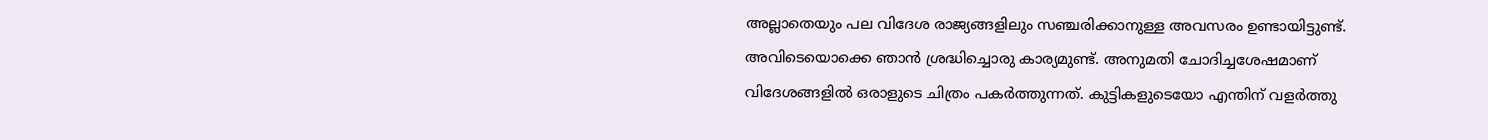അല്ലാതെയും പല വിദേശ രാജ്യങ്ങളിലും സഞ്ചരിക്കാനുള്ള അവസരം ഉണ്ടായിട്ടുണ്ട്. അവിടെയൊക്കെ ഞാൻ ശ്രദ്ധിച്ചൊരു കാര്യമുണ്ട്. അനുമതി ചോദിച്ചശേഷമാണ് വിദേശങ്ങളിൽ ഒരാളുടെ ചിത്രം പകർത്തുന്നത്. കുട്ടികളുടെയോ എന്തിന് വളർത്തു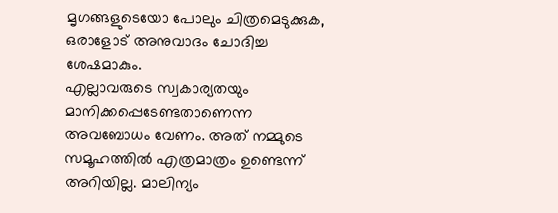മൃഗങ്ങളുടെയോ പോലും ചിത്രമെടുക്കുക, ഒരാളോട് അനുവാദം ചോദിച്ച ശേഷമാകും.
എല്ലാവരുടെ സ്വകാര്യതയും മാനിക്കപ്പെടേണ്ടതാണെന്ന അവബോധം വേണം. അത് നമ്മുടെ സമൂഹത്തിൽ എത്രമാത്രം ഉണ്ടെന്ന് അറിയില്ല. മാലിന്യം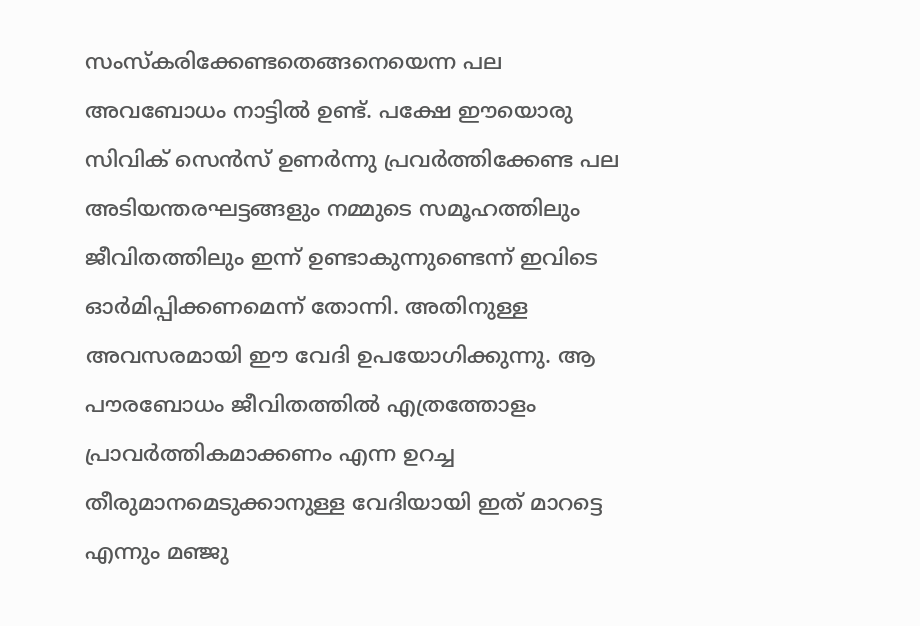സംസ്കരിക്കേണ്ടതെങ്ങനെയെന്ന പല അവബോധം നാട്ടിൽ ഉണ്ട്. പക്ഷേ ഈയൊരു സിവിക് സെൻസ് ഉണർന്നു പ്രവർത്തിക്കേണ്ട പല അടിയന്തരഘട്ടങ്ങളും നമ്മുടെ സമൂഹത്തിലും ജീവിതത്തിലും ഇന്ന് ഉണ്ടാകുന്നുണ്ടെന്ന് ഇവിടെ ഓർമിപ്പിക്കണമെന്ന് തോന്നി. അതിനുള്ള അവസരമായി ഈ വേദി ഉപയോഗിക്കുന്നു. ആ പൗരബോധം ജീവിതത്തിൽ എത്രത്തോളം പ്രാവർത്തികമാക്കണം എന്ന ഉറച്ച തീരുമാനമെടുക്കാനുള്ള വേദിയായി ഇത് മാറട്ടെ എന്നും മഞ്ജു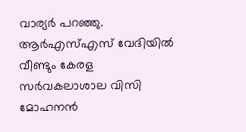വാര്യർ പറഞ്ഞു.
ആർഎസ്എസ് വേദിയിൽ വീണ്ടും കേരള സർവകലാശാല വിസി മോഹനൻ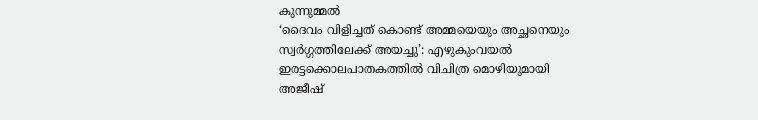കുന്നുമ്മൽ
‘ദൈവം വിളിച്ചത് കൊണ്ട് അമ്മയെയും അച്ഛനെയും സ്വർഗ്ഗത്തിലേക്ക് അയച്ചു’: എഴുകുംവയൽ ഇരട്ടക്കൊലപാതകത്തിൽ വിചിത്ര മൊഴിയുമായി അജീഷ്